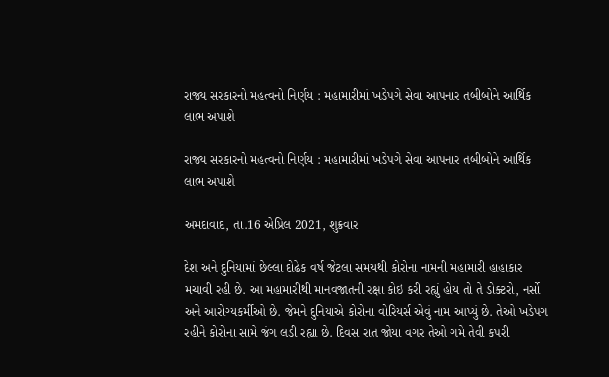રાજ્ય સરકારનો મહત્વનો નિર્ણય : મહામારીમાં ખડેપગે સેવા આપનાર તબીબોને આર્થિક લાભ અપાશે

રાજ્ય સરકારનો મહત્વનો નિર્ણય : મહામારીમાં ખડેપગે સેવા આપનાર તબીબોને આર્થિક લાભ અપાશે

અમદાવાદ, તા.16 એપ્રિલ 2021, શુક્રવાર

દેશ અને દુનિયામાં છેલ્લા દોઢેક વર્ષ જેટલા સમયથી કોરોના નામની મહામારી હાહાકાર મચાવી રહી છે. આ મહામારીથી માનવજાતની રક્ષા કોઇ કરી રહ્યું હોય તો તે ડોક્ટરો, નર્સો અને આરોગ્યકર્મીઓ છે. જેમને દુનિયાએ કોરોના વોરિયર્સ એવું નામ આપ્યું છે. તેઓ ખડેપગ રહીને કોરોના સામે જંગ લડી રહ્યા છે. દિવસ રાત જોયા વગર તેઓ ગમે તેવી કપરી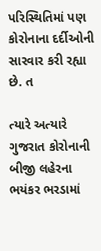પરિસ્થિતિમાં પણ કોરોનાના દર્દીઓની સારવાર કરી રહ્યા છે. ત

ત્યારે અત્યારે ગુજરાત કોરોનાની બીજી લહેરના ભયંકર ભરડામાં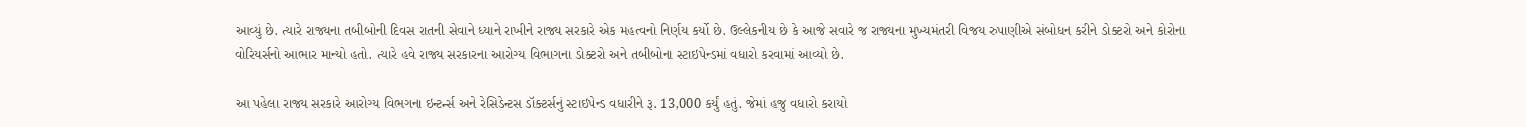આવ્યું છે. ત્યારે રાજ્યના તબીબોની દિવસ રાતની સેવાને ધ્યાને રાખીને રાજ્ય સરકારે એક મહત્વનો નિર્ણય કર્યો છે. ઉલ્લેકનીય છે કે આજે સવારે જ રાજ્યના મુખ્યમંતરી વિજય રુપાણીએ સંબોધન કરીને ડોક્ટરો અને કોરોના વોરિયર્સનો આભાર માન્યો હતો. ત્યારે હવે રાજ્ય સરકારના આરોગ્ય વિભાગના ડોક્ટરો અને તબીબોના સ્ટાઇપેન્ડમાં વધારો કરવામાં આવ્યો છે.

આ પહેલા રાજ્ય સરકારે આરોગ્ય વિભગના ઇન્ટર્ન્સ અને રેસિડેન્ટસ ડૉક્ટર્સનું સ્ટાઇપેન્ડ વધારીને રૂ. 13,000 કર્યું હતું. જેમાં હજુ વધારો કરાયો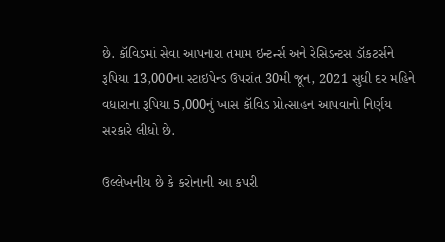છે. કૉવિડમાં સેવા આપનારા તમામ ઇન્ટર્ન્સ અને રેસિડન્ટસ ડૉકટર્સને રૂપિયા 13,000ના સ્ટાઇપેન્ડ ઉપરાંત 30મી જૂન, 2021 સુધી દર મહિને વધારાના રૂપિયા 5,000નું ખાસ કૉવિડ પ્રોત્સાહન આપવાનો નિર્ણય સરકારે લીધો છે.

ઉલ્લેખનીય છે કે કરોનાની આ કપરી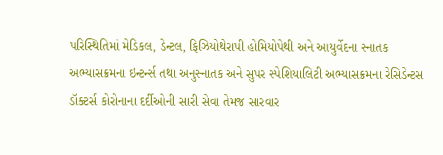પરિસ્થિતિમાં મેડિકલ, ડેન્ટલ, ફિઝિયોથેરાપી હોમિયોપેથી અને આયુર્વેદના સ્નાતક અભ્યાસક્રમના ઇન્ટર્ન્સ તથા અનુસ્નાતક અને સુપર સ્પેશિયાલિટી અભ્યાસક્રમના રેસિડેન્ટસ ડૉક્ટર્સ કોરોનાના દર્દીઓની સારી સેવા તેમજ સારવાર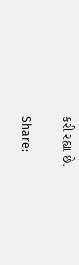કરી રહ્યા છે.

Share: